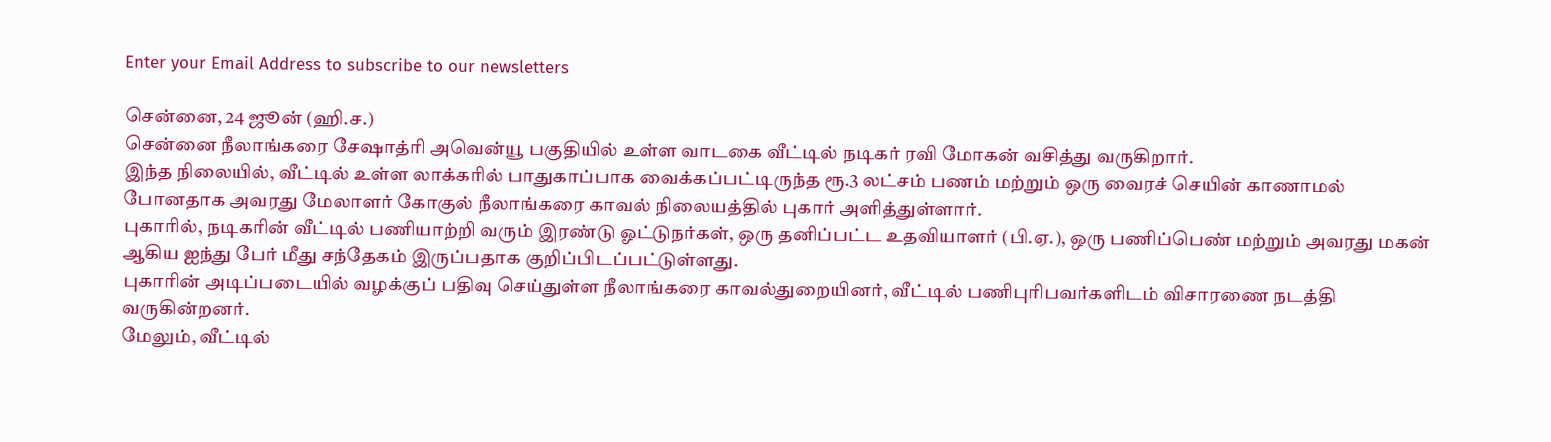Enter your Email Address to subscribe to our newsletters

சென்னை, 24 ஜூன் (ஹி.ச.)
சென்னை நீலாங்கரை சேஷாத்ரி அவென்யூ பகுதியில் உள்ள வாடகை வீட்டில் நடிகர் ரவி மோகன் வசித்து வருகிறார்.
இந்த நிலையில், வீட்டில் உள்ள லாக்கரில் பாதுகாப்பாக வைக்கப்பட்டிருந்த ரூ.3 லட்சம் பணம் மற்றும் ஒரு வைரச் செயின் காணாமல் போனதாக அவரது மேலாளர் கோகுல் நீலாங்கரை காவல் நிலையத்தில் புகார் அளித்துள்ளார்.
புகாரில், நடிகரின் வீட்டில் பணியாற்றி வரும் இரண்டு ஓட்டுநர்கள், ஒரு தனிப்பட்ட உதவியாளர் (பி.ஏ.), ஒரு பணிப்பெண் மற்றும் அவரது மகன் ஆகிய ஐந்து பேர் மீது சந்தேகம் இருப்பதாக குறிப்பிடப்பட்டுள்ளது.
புகாரின் அடிப்படையில் வழக்குப் பதிவு செய்துள்ள நீலாங்கரை காவல்துறையினர், வீட்டில் பணிபுரிபவர்களிடம் விசாரணை நடத்தி வருகின்றனர்.
மேலும், வீட்டில்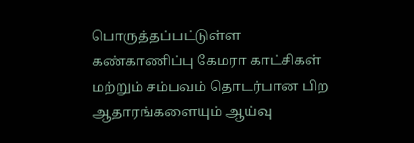பொருத்தப்பட்டுள்ள கண்காணிப்பு கேமரா காட்சிகள் மற்றும் சம்பவம் தொடர்பான பிற ஆதாரங்களையும் ஆய்வு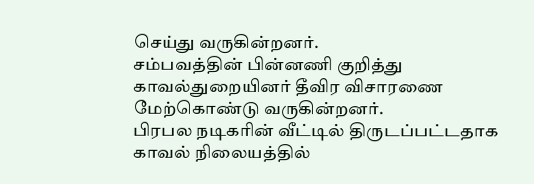செய்து வருகின்றனர்.
சம்பவத்தின் பின்னணி குறித்து காவல்துறையினர் தீவிர விசாரணை மேற்கொண்டு வருகின்றனர்.
பிரபல நடிகரின் வீட்டில் திருடப்பட்டதாக காவல் நிலையத்தில்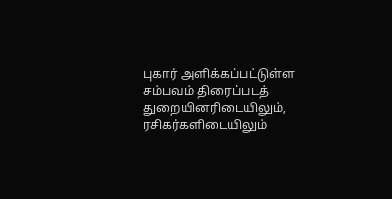புகார் அளிக்கப்பட்டுள்ள சம்பவம் திரைப்படத் துறையினரிடையிலும், ரசிகர்களிடையிலும்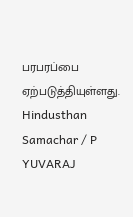பரபரப்பை ஏற்படுத்தியுள்ளது.
Hindusthan Samachar / P YUVARAJ